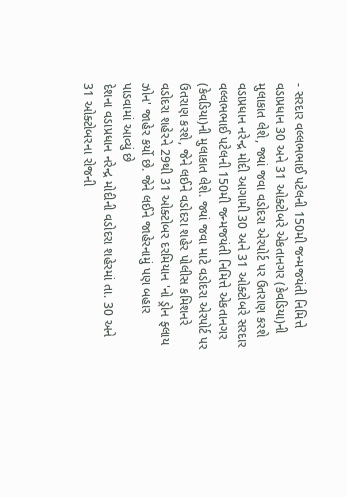- સરદાર વલ્લભભાઈ પટેલની 150મી જન્મજયંતી નિમિત્તે વડાપ્રધાન 30 અને 31 ઓક્ટોબરે એકતાનગર (કેવડિયા)ની મુલાકાત લેશે, જ્યાં જવા વડોદરા એરપોર્ટ પર ઉતરાણ કરશે
વડાપ્રધાન નરેન્દ્ર મોદી આગામી 30 અને 31 ઓક્ટોબરે સરદાર વલ્લભભાઈ પટેલની 150મી જન્મજયંતી નિમિત્તે એકતાનગર (કેવડિયા)ની મુલાકાત લેશે. જ્યાં જવા માટે વડોદરા એરપોર્ટ પર ઉતરાણ કરશે, જેને લઈને વડોદરા શહેર પોલીસ કમિશનરે વડોદરા શહેરને 29થી 31 ઓક્ટોબર દરમિયાન 'નો ડ્રોન ફ્લાય ઝોન' જાહેર કર્યો છે. જેને લઈને જાહેરનામું પણ બહાર પાડવામાં આવ્યું છે
દેશના વડાપ્રધાન નરેન્દ્ર મોદીની વડોદરા શહેરમાં તા. 30 અને 31 ઓક્ટોબરના રોજની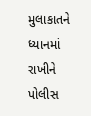મુલાકાતને ધ્યાનમાં રાખીને પોલીસ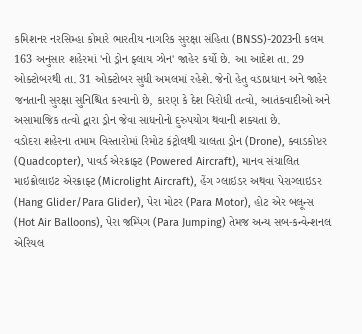કમિશનર નરસિમ્હા કોમારે ભારતીય નાગરિક સુરક્ષા સંહિતા (BNSS)-2023ની કલમ 163 અનુસાર શહેરમાં 'નો ડ્રોન ફ્લાય ઝોન' જાહેર કર્યો છે. આ આદેશ તા. 29 ઓક્ટોબરથી તા. 31 ઓક્ટોબર સુધી અમલમાં રહેશે. જેનો હેતુ વડાપ્રધાન અને જાહેર જનતાની સુરક્ષા સુનિશ્ચિત કરવાનો છે, કારણ કે દેશ વિરોધી તત્વો, આતંકવાદીઓ અને અસામાજિક તત્વો દ્વારા ડ્રોન જેવા સાધનોનો દુરુપયોગ થવાની શક્યતા છે.
વડોદરા શહેરના તમામ વિસ્તારોમાં રિમોટ કંટ્રોલથી ચાલતા ડ્રોન (Drone), ક્વાડકોપ્ટર (Quadcopter), પાવર્ડ એરક્રાફ્ટ (Powered Aircraft), માનવ સંચાલિત માઇક્રોલાઇટ એરક્રાફ્ટ (Microlight Aircraft), હેંગ ગ્લાઇડર અથવા પેરાગ્લાઇડર (Hang Glider/Para Glider), પેરા મોટર (Para Motor), હોટ એર બલૂન્સ (Hot Air Balloons), પેરા જમ્પિંગ (Para Jumping) તેમજ અન્ય સબ-કન્વેન્શનલ એરિયલ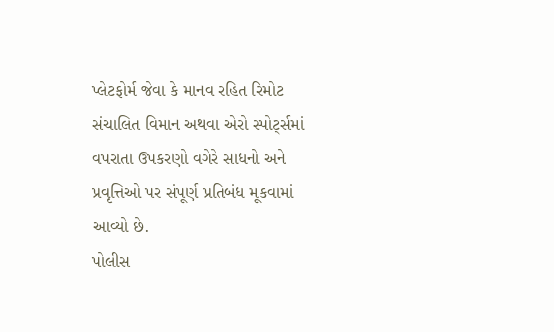પ્લેટફોર્મ જેવા કે માનવ રહિત રિમોટ સંચાલિત વિમાન અથવા એરો સ્પોર્ટ્સમાં વપરાતા ઉપકરણો વગેરે સાધનો અને પ્રવૃત્તિઓ પર સંપૂર્ણ પ્રતિબંધ મૂકવામાં આવ્યો છે.
પોલીસ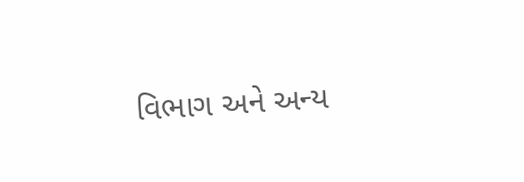વિભાગ અને અન્ય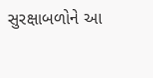સુરક્ષાબળોને આ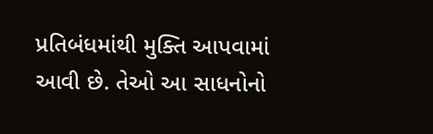પ્રતિબંધમાંથી મુક્તિ આપવામાં આવી છે. તેઓ આ સાધનોનો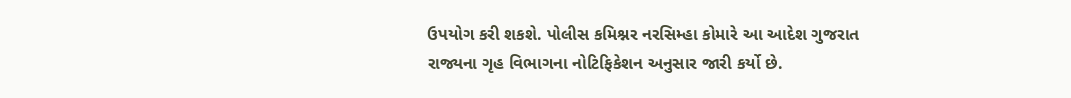ઉપયોગ કરી શકશે. પોલીસ કમિશ્નર નરસિમ્હા કોમારે આ આદેશ ગુજરાત રાજ્યના ગૃહ વિભાગના નોટિફિકેશન અનુસાર જારી કર્યો છે.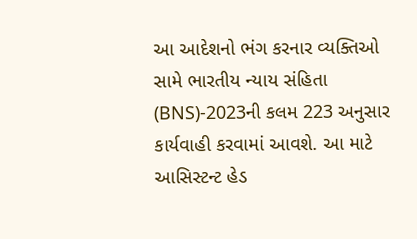આ આદેશનો ભંગ કરનાર વ્યક્તિઓ સામે ભારતીય ન્યાય સંહિતા (BNS)-2023ની કલમ 223 અનુસાર કાર્યવાહી કરવામાં આવશે. આ માટે આસિસ્ટન્ટ હેડ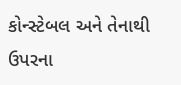કોન્સ્ટેબલ અને તેનાથી ઉપરના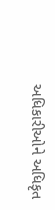અધિકારીઓને અધિકૃત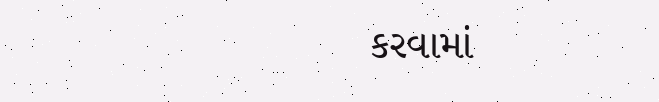કરવામાં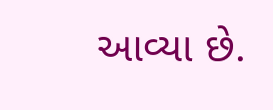આવ્યા છે.